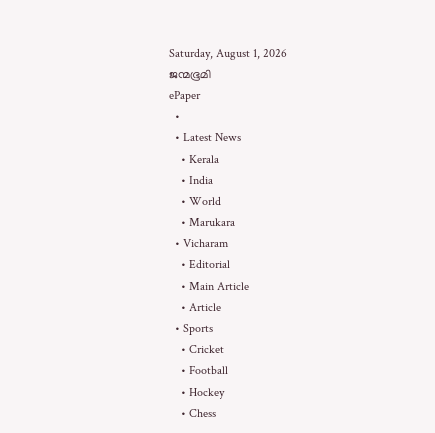Saturday, August 1, 2026
ജന്മഭൂമി
ePaper
  •
  • Latest News
    • Kerala
    • India
    • World
    • Marukara
  • Vicharam
    • Editorial
    • Main Article
    • Article
  • Sports
    • Cricket
    • Football
    • Hockey
    • Chess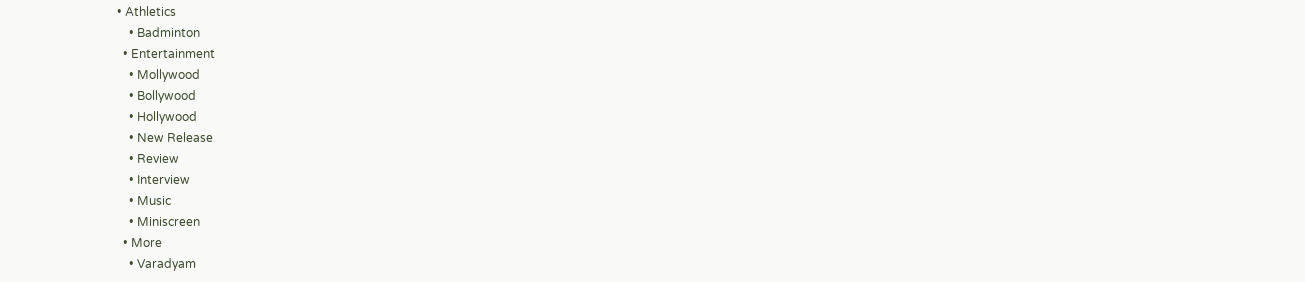• Athletics
    • Badminton
  • Entertainment
    • Mollywood
    • Bollywood
    • Hollywood
    • New Release
    • Review
    • Interview
    • Music
    • Miniscreen
  • More
    • Varadyam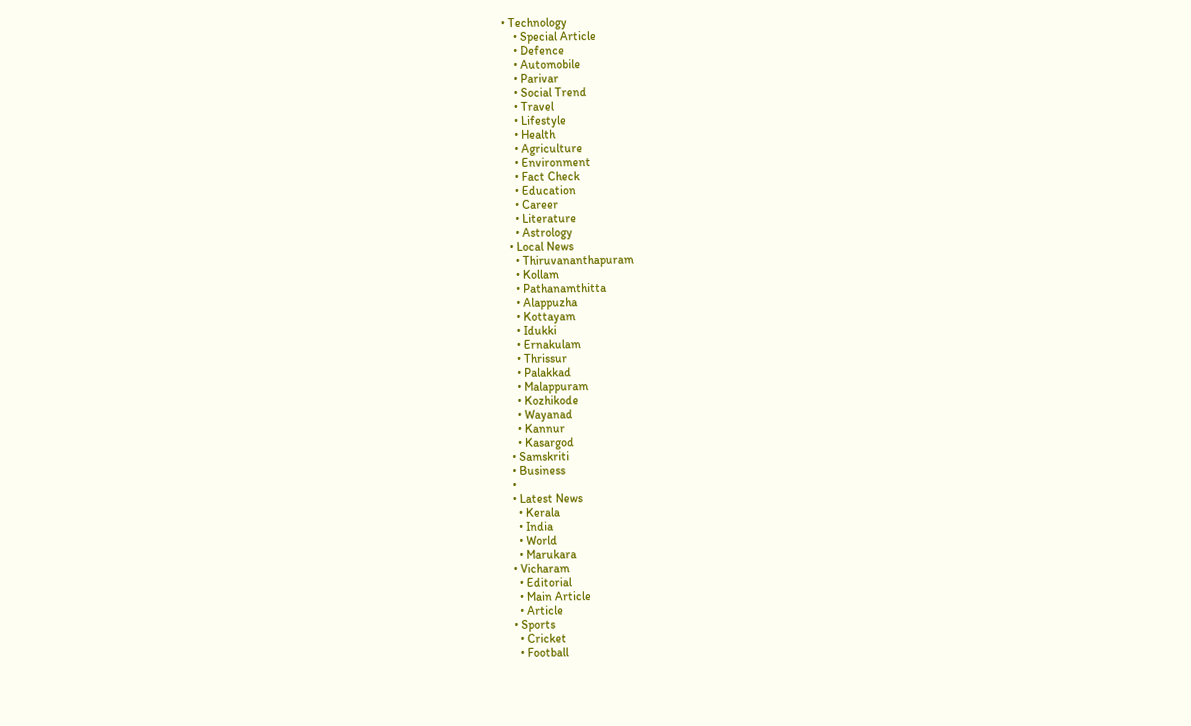• Technology
    • Special Article
    • Defence
    • Automobile
    • Parivar
    • Social Trend
    • Travel
    • Lifestyle
    • Health
    • Agriculture
    • Environment
    • Fact Check
    • Education
    • Career
    • Literature
    • Astrology
  • Local News
    • Thiruvananthapuram
    • Kollam
    • Pathanamthitta
    • Alappuzha
    • Kottayam
    • Idukki
    • Ernakulam
    • Thrissur
    • Palakkad
    • Malappuram
    • Kozhikode
    • Wayanad
    • Kannur
    • Kasargod
  • Samskriti
  • Business
  •
  • Latest News
    • Kerala
    • India
    • World
    • Marukara
  • Vicharam
    • Editorial
    • Main Article
    • Article
  • Sports
    • Cricket
    • Football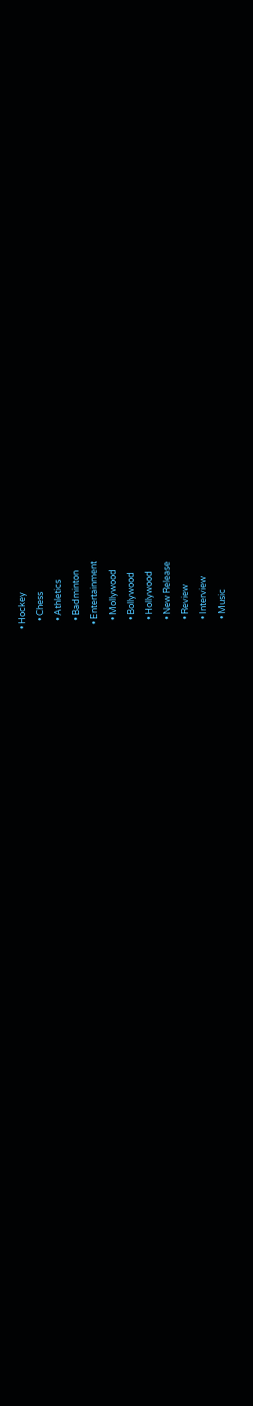• Hockey
    • Chess
    • Athletics
    • Badminton
  • Entertainment
    • Mollywood
    • Bollywood
    • Hollywood
    • New Release
    • Review
    • Interview
    • Music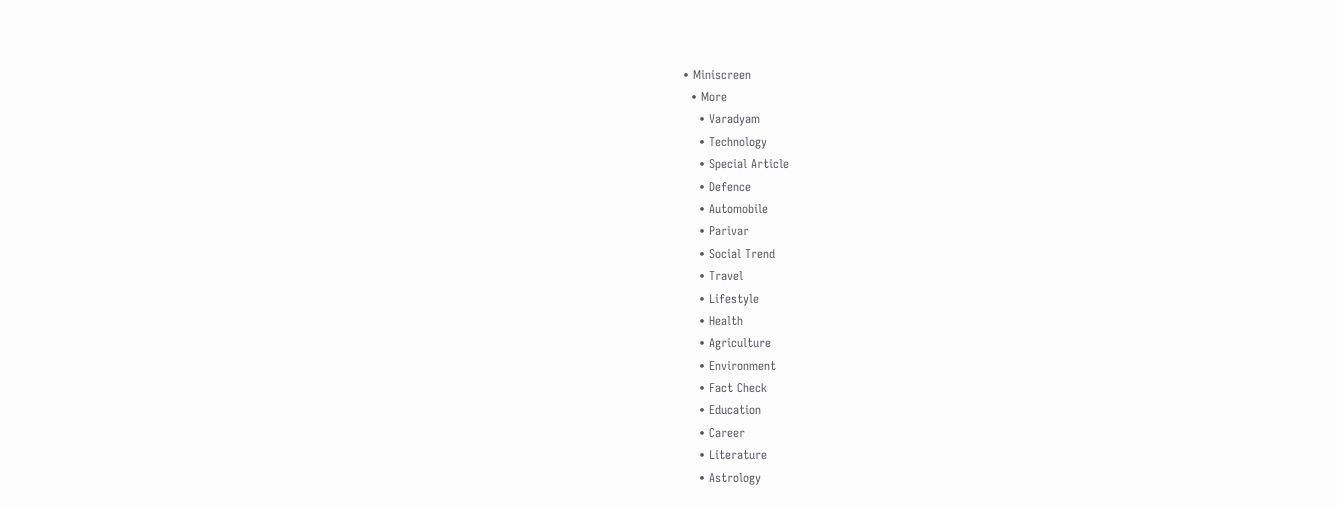• Miniscreen
  • More
    • Varadyam
    • Technology
    • Special Article
    • Defence
    • Automobile
    • Parivar
    • Social Trend
    • Travel
    • Lifestyle
    • Health
    • Agriculture
    • Environment
    • Fact Check
    • Education
    • Career
    • Literature
    • Astrology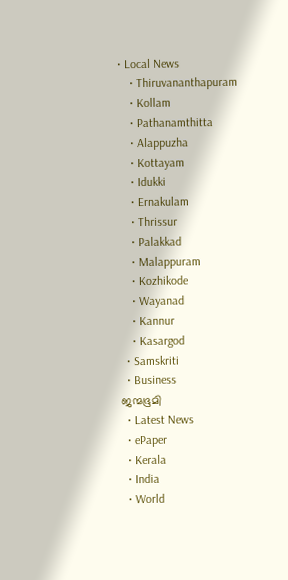• Local News
    • Thiruvananthapuram
    • Kollam
    • Pathanamthitta
    • Alappuzha
    • Kottayam
    • Idukki
    • Ernakulam
    • Thrissur
    • Palakkad
    • Malappuram
    • Kozhikode
    • Wayanad
    • Kannur
    • Kasargod
  • Samskriti
  • Business
ജന്മഭൂമി
  • Latest News
  • ePaper
  • Kerala
  • India
  • World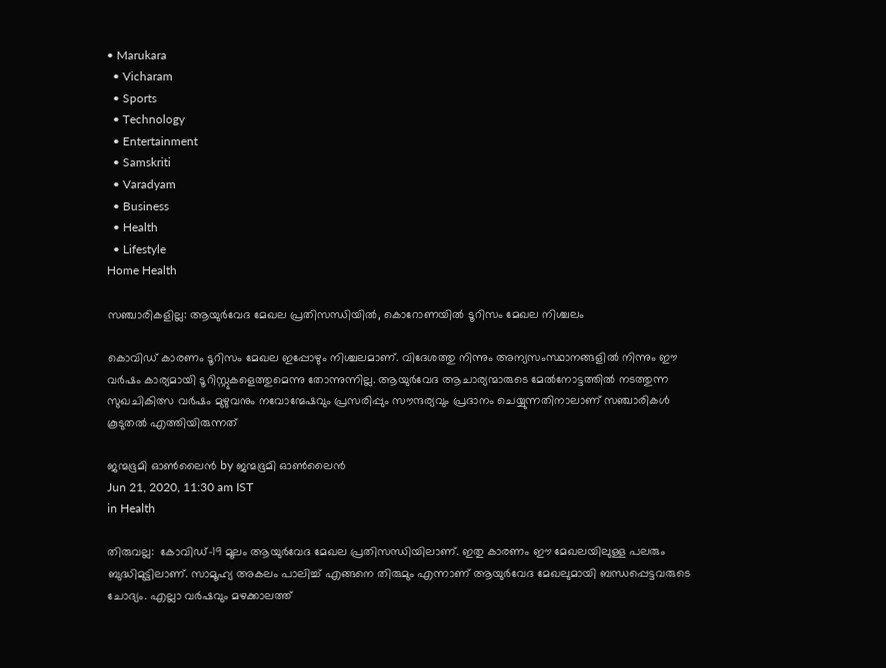• Marukara
  • Vicharam
  • Sports
  • Technology
  • Entertainment
  • Samskriti
  • Varadyam
  • Business
  • Health
  • Lifestyle
Home Health

സഞ്ചാരികളില്ല: ആയുർവേദ മേഖല പ്രതിസന്ധിയില്‍, കൊറോണയില്‍ ടൂറിസം മേഖല നിശ്ചലം

കൊവിഡ് കാരണം ടൂറിസം മേഖല ഇപ്പോഴും നിശ്ചലമാണ്. വിദേശത്തു നിന്നും അന്യസംസ്ഥാനങ്ങളിൽ നിന്നും ഈ വർഷം കാര്യമായി ടൂറിസ്റ്റുകളെത്തുമെന്നു തോന്നുന്നില്ല. ആയുർവേദ ആചാര്യന്മാരുടെ മേൽനോട്ടത്തിൽ നടത്തുന്ന സുഖചികിത്സ വർഷം മുഴുവനും നവോന്മേഷവും പ്രസരിപ്പും സൗന്ദര്യവും പ്രദാനം ചെയ്യുന്നതിനാലാണ് സഞ്ചാരികൾ കൂടുതൽ എത്തിയിരുന്നത്‌

ജന്മഭൂമി ഓണ്‍ലൈന്‍ by ജന്മഭൂമി ഓണ്‍ലൈന്‍
Jun 21, 2020, 11:30 am IST
in Health

തിരുവല്ല:  കോവിഡ്-19 മൂലം ആയുർവേദ മേഖല പ്രതിസന്ധിയിലാണ്. ഇതു കാരണം ഈ മേഖലയിലുള്ള പലരും ബുദ്ധിമുട്ടിലാണ്. സാമൂഹ്യ അകലം പാലിച്ച് എങ്ങനെ തിരുമും എന്നാണ് ആയുർവേദ മേഖലുമായി ബന്ധപ്പെട്ടവരുടെ ചോദ്യം. എല്ലാ വർഷവും മഴക്കാലത്ത്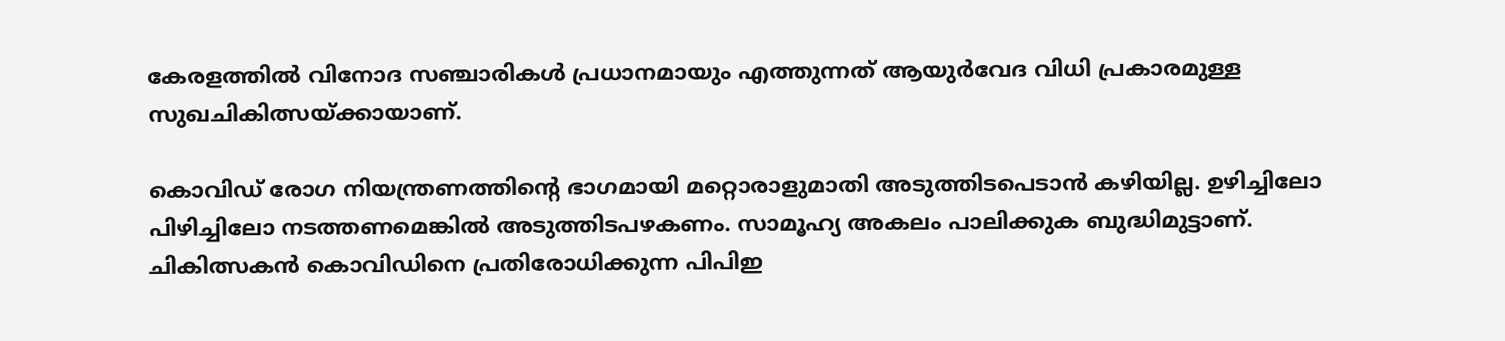കേരളത്തിൽ വിനോദ സഞ്ചാരികൾ പ്രധാനമായും എത്തുന്നത് ആയുർവേദ വിധി പ്രകാരമുള്ള സുഖചികിത്സയ്‌ക്കായാണ്.

കൊവിഡ് രോഗ നിയന്ത്രണത്തിന്റെ ഭാഗമായി മറ്റൊരാളുമാതി അടുത്തിടപെടാൻ കഴിയില്ല. ഉഴിച്ചിലോ പിഴിച്ചിലോ നടത്തണമെങ്കിൽ അടുത്തിടപഴകണം. സാമൂഹ്യ അകലം പാലിക്കുക ബുദ്ധിമുട്ടാണ്. ചികിത്സകൻ കൊവിഡിനെ പ്രതിരോധിക്കുന്ന പിപിഇ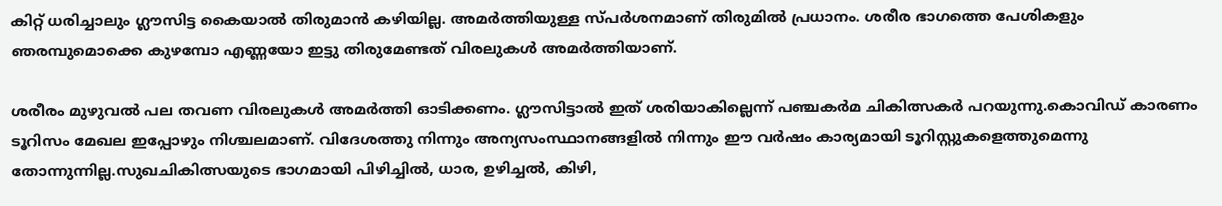കിറ്റ് ധരിച്ചാലും ഗ്ലൗസിട്ട കൈയാൽ തിരുമാൻ കഴിയില്ല. അമർത്തിയുള്ള സ്പർശനമാണ് തിരുമിൽ പ്രധാനം. ശരീര ഭാഗത്തെ പേശികളും ഞരമ്പുമൊക്കെ കുഴമ്പോ എണ്ണയോ ഇട്ടു തിരുമേണ്ടത് വിരലുകൾ അമർത്തിയാണ്.

ശരീരം മുഴുവൽ പല തവണ വിരലുകൾ അമർത്തി ഓടിക്കണം. ഗ്ലൗസിട്ടാൽ ഇത് ശരിയാകില്ലെന്ന് പഞ്ചകർമ ചികിത്സകർ പറയുന്നു.കൊവിഡ് കാരണം ടൂറിസം മേഖല ഇപ്പോഴും നിശ്ചലമാണ്. വിദേശത്തു നിന്നും അന്യസംസ്ഥാനങ്ങളിൽ നിന്നും ഈ വർഷം കാര്യമായി ടൂറിസ്റ്റുകളെത്തുമെന്നു തോന്നുന്നില്ല.സുഖചികിത്സയുടെ ഭാഗമായി പിഴിച്ചിൽ, ധാര, ഉഴിച്ചൽ, കിഴി,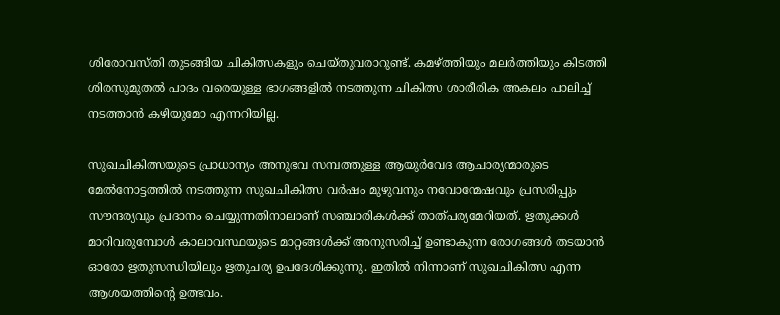ശിരോവസ്തി തുടങ്ങിയ ചികിത്സകളും ചെയ്തുവരാറുണ്ട്. കമഴ്‌ത്തിയും മലർത്തിയും കിടത്തി ശിരസുമുതൽ പാദം വരെയുള്ള ഭാഗങ്ങളിൽ നടത്തുന്ന ചികിത്സ ശാരീരിക അകലം പാലിച്ച് നടത്താൻ കഴിയുമോ എന്നറിയില്ല.

സുഖചികിത്സയുടെ പ്രാധാന്യം അനുഭവ സമ്പത്തുള്ള ആയുർവേദ ആചാര്യന്മാരുടെ മേൽനോട്ടത്തിൽ നടത്തുന്ന സുഖചികിത്സ വർഷം മുഴുവനും നവോന്മേഷവും പ്രസരിപ്പും സൗന്ദര്യവും പ്രദാനം ചെയ്യുന്നതിനാലാണ് സഞ്ചാരികൾക്ക് താത്പര്യമേറിയത്. ഋതുക്കൾ മാറിവരുമ്പോൾ കാലാവസ്ഥയുടെ മാറ്റങ്ങൾക്ക് അനുസരിച്ച് ഉണ്ടാകുന്ന രോഗങ്ങൾ തടയാൻ ഓരോ ഋതുസന്ധിയിലും ഋതുചര്യ ഉപദേശിക്കുന്നു. ഇതിൽ നിന്നാണ് സുഖചികിത്സ എന്ന ആശയത്തിന്റെ ഉത്ഭവം.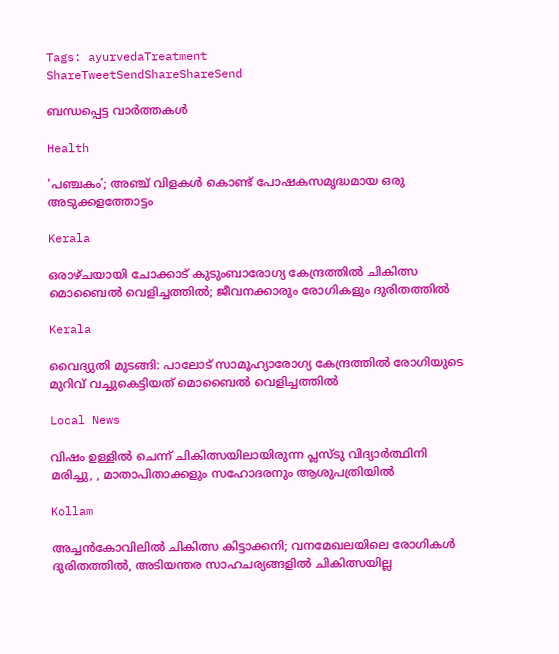Tags: ayurvedaTreatment
ShareTweetSendShareShareSend

ബന്ധപ്പെട്ട വാര്‍ത്തകള്‍

Health

‘പഞ്ചകം’; അഞ്ച് വിളകൾ കൊണ്ട് പോഷകസമൃദ്ധമായ ഒരു അടുക്കളത്തോട്ടം

Kerala

ഒരാഴ്ചയായി ചോക്കാട് കുടുംബാരോഗ്യ കേന്ദ്രത്തിൽ ചികിത്സ മൊബൈൽ വെളിച്ചത്തിൽ; ജീവനക്കാരും രോഗികളും ദുരിതത്തിൽ

Kerala

വൈദ്യുതി മുടങ്ങി: പാലോട് സാമൂഹ്യാരോഗ്യ കേന്ദ്രത്തില്‍ രോഗിയുടെ മുറിവ് വച്ചുകെട്ടിയത് മൊബൈല്‍ വെളിച്ചത്തില്‍

Local News

വിഷം ഉള്ളില്‍ ചെന്ന് ചികിത്സയിലായിരുന്ന പ്ലസ്ടു വിദ്യാര്‍ത്ഥിനി മരിച്ചു, , മാതാപിതാക്കളും സഹോദരനും ആശുപത്രിയില്‍

Kollam

അച്ചന്‍കോവിലില്‍ ചികിത്സ കിട്ടാക്കനി; വനമേഖലയിലെ രോഗികള്‍ ദുരിതത്തില്‍, അടിയന്തര സാഹചര്യങ്ങളില്‍ ചികിത്സയില്ല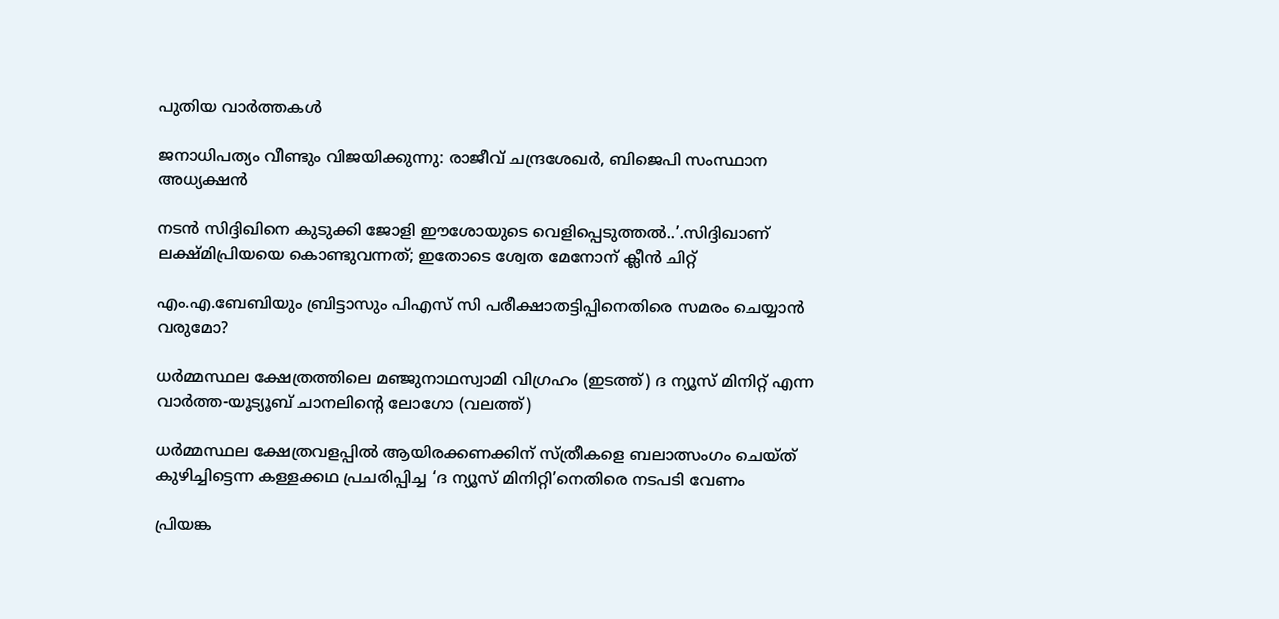പുതിയ വാര്‍ത്തകള്‍

ജനാധിപത്യം വീണ്ടും വിജയിക്കുന്നു: രാജീവ്‌ ചന്ദ്രശേഖർ, ബിജെപി സംസ്ഥാന അധ്യക്ഷൻ

നടന്‍ സിദ്ദിഖിനെ കുടുക്കി ജോളി ഈശോയുടെ വെളിപ്പെടുത്തല്‍..’.സിദ്ദിഖാണ് ലക്ഷ്മിപ്രിയയെ കൊണ്ടുവന്നത്; ഇതോടെ ശ്വേത മേനോന് ക്ലീന്‍ ചിറ്റ്

എം.എ.ബേബിയും ബ്രിട്ടാസും പിഎസ് സി പരീക്ഷാതട്ടിപ്പിനെതിരെ സമരം ചെയ്യാന്‍ വരുമോ?

ധര്‍മ്മസ്ഥല ക്ഷേത്രത്തിലെ മഞ്ജുനാഥസ്വാമി വിഗ്രഹം (ഇടത്ത്) ദ ന്യൂസ് മിനിറ്റ് എന്ന വാര്‍ത്ത-യൂട്യൂബ് ചാനലിന്‍റെ ലോഗോ (വലത്ത്)

ധര്‍മ്മസ്ഥല ക്ഷേത്രവളപ്പില്‍ ആയിരക്കണക്കിന് സ്ത്രീകളെ ബലാത്സംഗം ചെയ്ത് കുഴിച്ചിട്ടെന്ന കള്ളക്കഥ പ്രചരിപ്പിച്ച ‘ദ ന്യൂസ് മിനിറ്റി’നെതിരെ നടപടി വേണം

പ്രിയങ്ക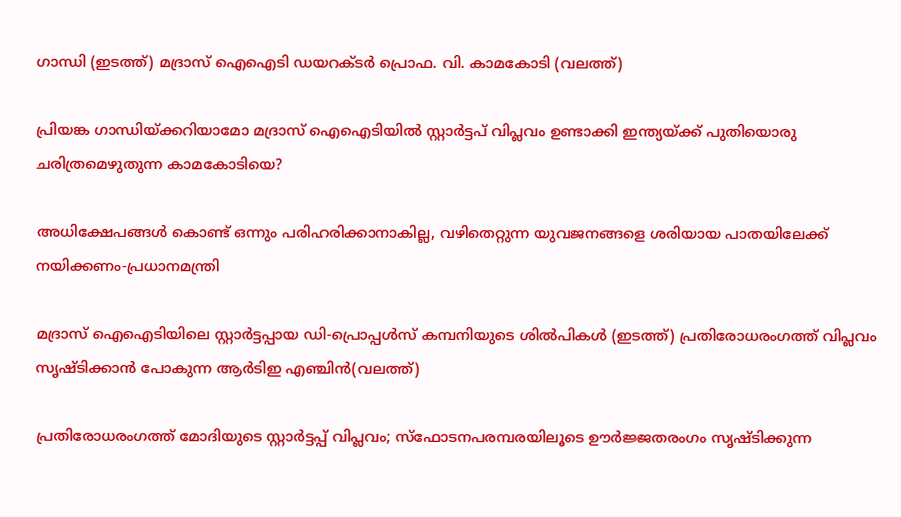ഗാന്ധി (ഇടത്ത്) മദ്രാസ് ഐഐടി ഡയറക്ടര്‍ പ്രൊഫ. വി. കാമകോടി (വലത്ത്)

പ്രിയങ്ക ഗാന്ധിയ്‌ക്കറിയാമോ മദ്രാസ് ഐഐടിയില്‍ സ്റ്റാര്‍ട്ടപ് വിപ്ലവം ഉണ്ടാക്കി ഇന്ത്യയ്‌ക്ക് പുതിയൊരു ചരിത്രമെഴുതുന്ന കാമകോടിയെ?

അധിക്ഷേപങ്ങള്‍ കൊണ്ട് ഒന്നും പരിഹരിക്കാനാകില്ല, വഴിതെറ്റുന്ന യുവജനങ്ങളെ ശരിയായ പാതയിലേക്ക് നയിക്കണം-പ്രധാനമന്ത്രി

മദ്രാസ് ഐഐടിയിലെ സ്റ്റാര്‍ട്ടപ്പായ ഡി-പ്രൊപ്പള്‍സ് കമ്പനിയുടെ ശില്‍പികള്‍ (ഇടത്ത്) പ്രതിരോധരംഗത്ത് വിപ്ലവം സൃഷ്ടിക്കാന്‍ പോകുന്ന ആര്‍ടിഇ എഞ്ചിന്‍(വലത്ത്)

പ്രതിരോധരംഗത്ത് മോദിയുടെ സ്റ്റാര്‍ട്ടപ്പ് വിപ്ലവം; സ്ഫോടനപരമ്പരയിലൂടെ ഊര്‍ജ്ജതരംഗം സൃഷ്ടിക്കുന്ന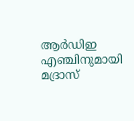ആര്‍ഡിഇ എഞ്ചിനുമായി മദ്രാസ്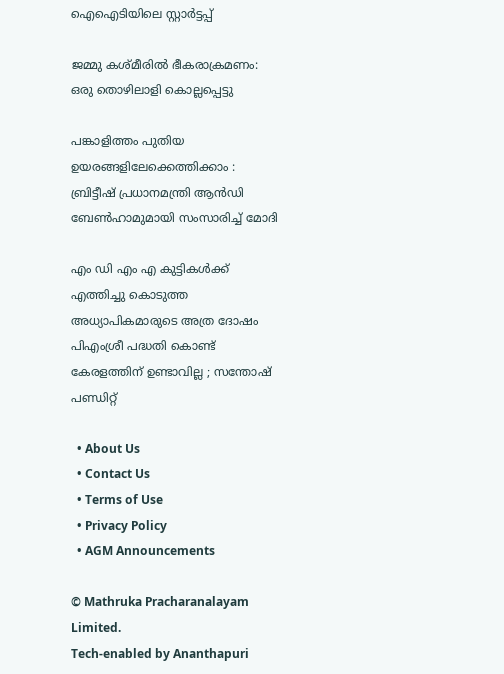ഐഐടിയിലെ സ്റ്റാര്‍ട്ടപ്പ്

ജമ്മു കശ്മീരില്‍ ഭീകരാക്രമണം: ഒരു തൊഴിലാളി കൊല്ലപ്പെട്ടു

പങ്കാളിത്തം പുതിയ ഉയരങ്ങളിലേക്കെത്തിക്കാം : ബ്രിട്ടീഷ് പ്രധാനമന്ത്രി ആന്‍ഡി ബേണ്‍ഹാമുമായി സംസാരിച്ച് മോദി

എം ഡി എം എ കുട്ടികൾക്ക് എത്തിച്ചു കൊടുത്ത അധ്യാപികമാരുടെ അത്ര ദോഷം പിഎംശ്രീ പദ്ധതി കൊണ്ട് കേരളത്തിന്‌ ഉണ്ടാവില്ല ; സന്തോഷ് പണ്ഡിറ്റ്

  • About Us
  • Contact Us
  • Terms of Use
  • Privacy Policy
  • AGM Announcements

© Mathruka Pracharanalayam Limited.
Tech-enabled by Ananthapuri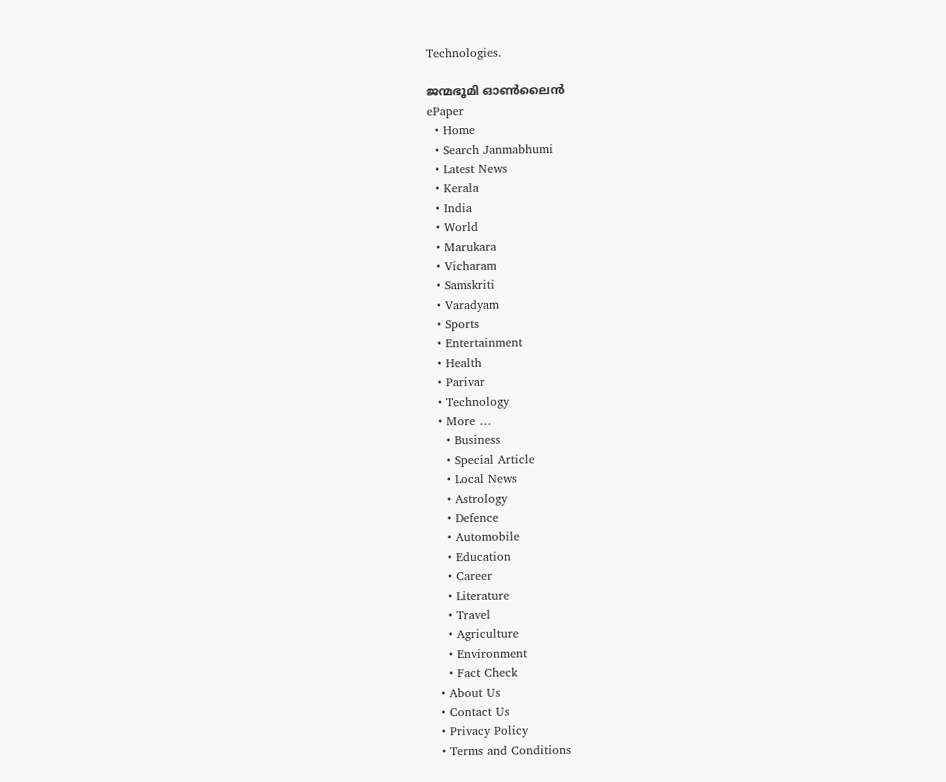Technologies.

ജന്മഭൂമി ഓണ്‍ലൈന്‍
ePaper
  • Home
  • Search Janmabhumi
  • Latest News
  • Kerala
  • India
  • World
  • Marukara
  • Vicharam
  • Samskriti
  • Varadyam
  • Sports
  • Entertainment
  • Health
  • Parivar
  • Technology
  • More …
    • Business
    • Special Article
    • Local News
    • Astrology
    • Defence
    • Automobile
    • Education
    • Career
    • Literature
    • Travel
    • Agriculture
    • Environment
    • Fact Check
  • About Us
  • Contact Us
  • Privacy Policy
  • Terms and Conditions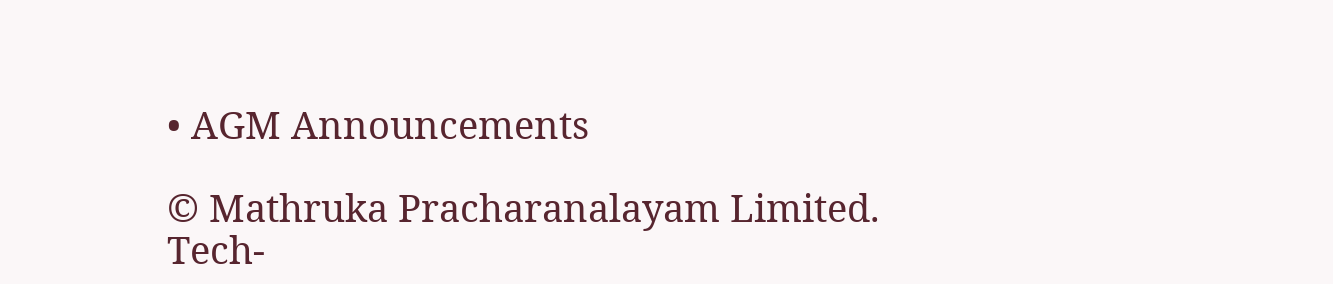• AGM Announcements

© Mathruka Pracharanalayam Limited.
Tech-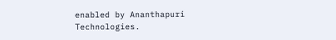enabled by Ananthapuri Technologies.